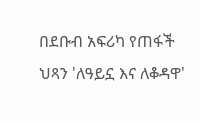በደቡብ አፍሪካ የጠፋች ህጻን 'ለዓይኗ እና ለቆዳዋ'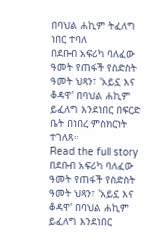በባህል ሐኪም ትፈለግ ነበር ተባለ
በደቡብ አፍሪካ ባለፈው ዓመት የጠፋች የስድስት ዓመት ህጻን፣ 'አይኗ እና ቆዳዋ' በባህል ሐኪም ይፈለግ እንደነበር በፍርድ ቤት በነበረ ምስክርነት ተገለጸ።
Read the full story
በደቡብ አፍሪካ ባለፈው ዓመት የጠፋች የስድስት ዓመት ህጻን፣ 'አይኗ እና ቆዳዋ' በባህል ሐኪም ይፈለግ እንደነበር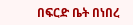በፍርድ ቤት በነበረ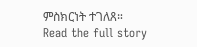ምስክርነት ተገለጸ።
Read the full story